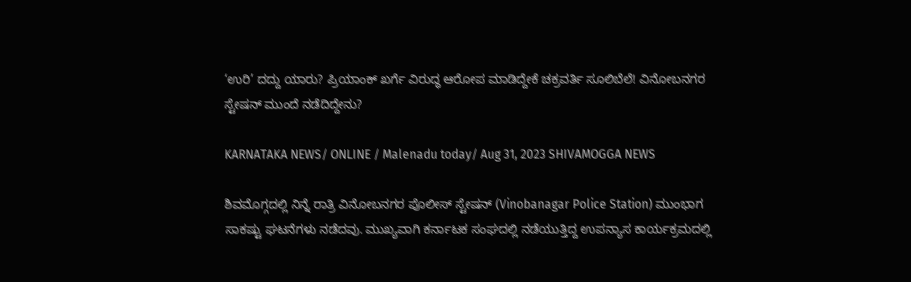‘ಉರಿ’ ದದ್ದು ಯಾರು? ಪ್ರಿಯಾಂಕ್ ಖರ್ಗೆ ವಿರುದ್ಧ ಆರೋಪ ಮಾಡಿದ್ದೇಕೆ ಚಕ್ರವರ್ತಿ ಸೂಲಿಬೆಲೆ! ವಿನೋಬನಗರ ಸ್ಟೇಷನ್ ಮುಂದೆ ನಡೆದಿದ್ದೇನು?

KARNATAKA NEWS/ ONLINE / Malenadu today/ Aug 31, 2023 SHIVAMOGGA NEWS

ಶಿವಮೊಗ್ಗದಲ್ಲಿ ನಿನ್ನೆ ರಾತ್ರಿ ವಿನೋಬನಗರ ಪೊಲೀಸ್ ಸ್ಟೇಷನ್ (Vinobanagar Police Station) ಮುಂಭಾಗ ಸಾಕಷ್ಟು ಘಟನೆಗಳು ನಡೆದವು. ಮುಖ್ಯವಾಗಿ ಕರ್ನಾಟಕ ಸಂಘದಲ್ಲಿ ನಡೆಯುತ್ತಿದ್ದ ಉಪನ್ಯಾಸ ಕಾರ್ಯಕ್ರಮದಲ್ಲಿ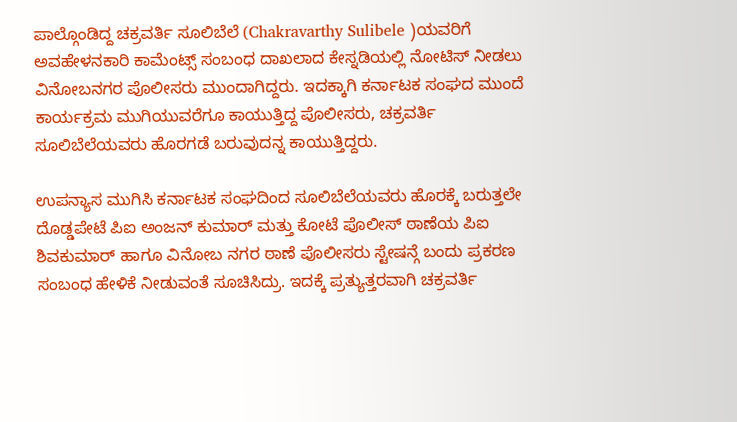ಪಾಲ್ಗೊಂಡಿದ್ದ ಚಕ್ರವರ್ತಿ ಸೂಲಿಬೆಲೆ (Chakravarthy Sulibele )ಯವರಿಗೆ ಅವಹೇಳನಕಾರಿ ಕಾಮೆಂಟ್ಸ್ ಸಂಬಂಧ ದಾಖಲಾದ ಕೇಸ್ನಡಿಯಲ್ಲಿ ನೋಟಿಸ್ ನೀಡಲು ವಿನೋಬನಗರ ಪೊಲೀಸರು ಮುಂದಾಗಿದ್ದರು. ಇದಕ್ಕಾಗಿ ಕರ್ನಾಟಕ ಸಂಘದ ಮುಂದೆ ಕಾರ್ಯಕ್ರಮ ಮುಗಿಯುವರೆಗೂ ಕಾಯುತ್ತಿದ್ದ ಪೊಲೀಸರು, ಚಕ್ರವರ್ತಿ ಸೂಲಿಬೆಲೆಯವರು ಹೊರಗಡೆ ಬರುವುದನ್ನ ಕಾಯುತ್ತಿದ್ದರು.

ಉಪನ್ಯಾಸ ಮುಗಿಸಿ ಕರ್ನಾಟಕ ಸಂಘದಿಂದ ಸೂಲಿಬೆಲೆಯವರು ಹೊರಕ್ಕೆ ಬರುತ್ತಲೇ  ದೊಡ್ಡಪೇಟೆ ಪಿಐ ಅಂಜನ್ ಕುಮಾರ್ ಮತ್ತು ಕೋಟೆ ಪೊಲೀಸ್ ಠಾಣೆಯ ಪಿಐ ಶಿವಕುಮಾರ್ ಹಾಗೂ ವಿನೋಬ ನಗರ ಠಾಣೆ ಪೊಲೀಸರು ಸ್ಟೇಷನ್ಗೆ ಬಂದು ಪ್ರಕರಣ ಸಂಬಂಧ ಹೇಳಿಕೆ ನೀಡುವಂತೆ ಸೂಚಿಸಿದ್ರು. ಇದಕ್ಕೆ ಪ್ರತ್ಯುತ್ತರವಾಗಿ ಚಕ್ರವರ್ತಿ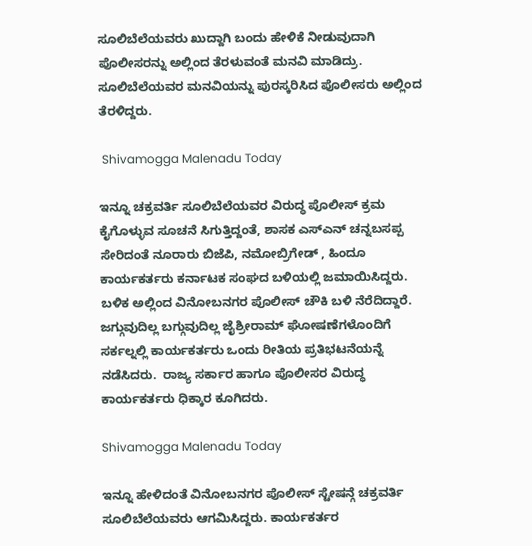ಸೂಲಿಬೆಲೆಯವರು ಖುದ್ದಾಗಿ ಬಂದು ಹೇಳಿಕೆ ನೀಡುವುದಾಗಿ ಪೊಲೀಸರನ್ನು ಅಲ್ಲಿಂದ ತೆರಳುವಂತೆ ಮನವಿ ಮಾಡಿದ್ರು. ಸೂಲಿಬೆಲೆಯವರ ಮನವಿಯನ್ನು ಪುರಸ್ಕರಿಸಿದ ಪೊಲೀಸರು ಅಲ್ಲಿಂದ ತೆರಳಿದ್ದರು.

 Shivamogga Malenadu Today

ಇನ್ನೂ ಚಕ್ರವರ್ತಿ ಸೂಲಿಬೆಲೆಯವರ ವಿರುದ್ಧ ಪೊಲೀಸ್ ಕ್ರಮ ಕೈಗೊಳ್ಳುವ ಸೂಚನೆ ಸಿಗುತ್ತಿದ್ದಂತೆ, ಶಾಸಕ ಎಸ್ಎನ್ ಚನ್ನಬಸಪ್ಪ ಸೇರಿದಂತೆ ನೂರಾರು ಬಿಜೆಪಿ, ನಮೋಬ್ರಿಗೇಡ್ , ಹಿಂದೂ ಕಾರ್ಯಕರ್ತರು ಕರ್ನಾಟಕ ಸಂಘದ ಬಳಿಯಲ್ಲಿ ಜಮಾಯಿಸಿದ್ದರು. ಬಳಿಕ ಅಲ್ಲಿಂದ ವಿನೋಬನಗರ ಪೊಲೀಸ್ ಚೌಕಿ ಬಳಿ ನೆರೆದಿದ್ದಾರೆ.  ಜಗ್ಗುವುದಿಲ್ಲ ಬಗ್ಗುವುದಿಲ್ಲ ಜೈಶ್ರೀರಾಮ್ ಘೋಷಣೆಗಳೊಂದಿಗೆ ಸರ್ಕಲ್ನಲ್ಲಿ ಕಾರ್ಯಕರ್ತರು ಒಂದು ರೀತಿಯ ಪ್ರತಿಭಟನೆಯನ್ನೆ ನಡೆಸಿದರು.  ರಾಜ್ಯ ಸರ್ಕಾರ ಹಾಗೂ ಪೊಲೀಸರ ವಿರುದ್ಧ ಕಾರ್ಯಕರ್ತರು ಧಿಕ್ಕಾರ ಕೂಗಿದರು.

Shivamogga Malenadu Today

ಇನ್ನೂ ಹೇಳಿದಂತೆ ವಿನೋಬನಗರ ಪೊಲೀಸ್ ಸ್ಟೇಷನ್ಗೆ ಚಕ್ರವರ್ತಿ ಸೂಲಿಬೆಲೆಯವರು ಆಗಮಿಸಿದ್ದರು. ಕಾರ್ಯಕರ್ತರ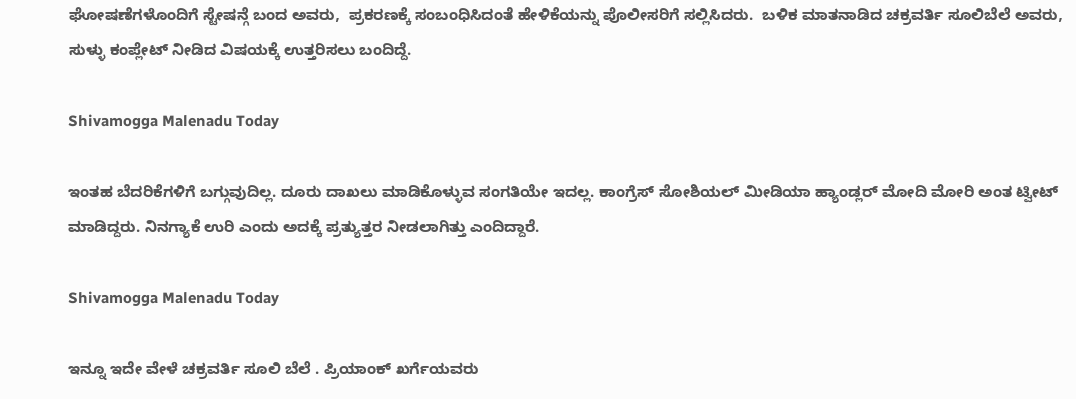ಘೋಷಣೆಗಳೊಂದಿಗೆ ಸ್ಟೇಷನ್ಗೆ ಬಂದ ಅವರು,  ಪ್ರಕರಣಕ್ಕೆ ಸಂಬಂಧಿಸಿದಂತೆ ಹೇಳಿಕೆಯನ್ನು ಪೊಲೀಸರಿಗೆ ಸಲ್ಲಿಸಿದರು.  ಬಳಿಕ ಮಾತನಾಡಿದ ಚಕ್ರವರ್ತಿ ಸೂಲಿಬೆಲೆ ಅವರು, ಸುಳ್ಳು ಕಂಪ್ಲೇಟ್ ನೀಡಿದ ವಿಷಯಕ್ಕೆ ಉತ್ತರಿಸಲು ಬಂದಿದ್ದೆ.

Shivamogga Malenadu Today

ಇಂತಹ ಬೆದರಿಕೆಗಳಿಗೆ ಬಗ್ಗುವುದಿಲ್ಲ. ದೂರು ದಾಖಲು ಮಾಡಿಕೊಳ್ಳುವ ಸಂಗತಿಯೇ ಇದಲ್ಲ. ಕಾಂಗ್ರೆಸ್ ಸೋಶಿಯಲ್ ಮೀಡಿಯಾ ಹ್ಯಾಂಡ್ಲರ್ ಮೋದಿ ಮೋರಿ ಅಂತ ಟ್ವೀಟ್ ಮಾಡಿದ್ದರು. ನಿನಗ್ಯಾಕೆ ಉರಿ ಎಂದು ಅದಕ್ಕೆ ಪ್ರತ್ಯುತ್ತರ ನೀಡಲಾಗಿತ್ತು ಎಂದಿದ್ದಾರೆ.

Shivamogga Malenadu Today

ಇನ್ನೂ ಇದೇ ವೇಳೆ ಚಕ್ರವರ್ತಿ ಸೂಲಿ ಬೆಲೆ . ಪ್ರಿಯಾಂಕ್ ಖರ್ಗೆಯವರು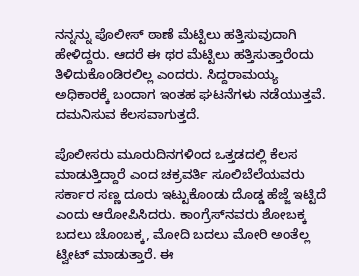ನನ್ನನ್ನು ಪೊಲೀಸ್ ಠಾಣೆ ಮೆಟ್ಟಿಲು ಹತ್ತಿಸುವುದಾಗಿ ಹೇಳಿದ್ದರು. ಆದರೆ ಈ ಥರ ಮೆಟ್ಟಿಲು ಹತ್ತಿಸುತ್ತಾರೆಂದು ತಿಳಿದುಕೊಂಡಿರಲಿಲ್ಲ ಎಂದರು. ಸಿದ್ದರಾಮಯ್ಯ ಅಧಿಕಾರಕ್ಕೆ ಬಂದಾಗ ಇಂತಹ ಘಟನೆಗಳು ನಡೆಯುತ್ತವೆ. ದಮನಿಸುವ ಕೆಲಸವಾಗುತ್ತದೆ.

ಪೊಲೀಸರು ಮೂರುದಿನಗಳಿಂದ ಒತ್ತಡದಲ್ಲಿ ಕೆಲಸ ಮಾಡುತ್ತಿದ್ದಾರೆ ಎಂದ ಚಕ್ರವರ್ತಿ ಸೂಲಿಬೆಲೆಯವರು ಸರ್ಕಾರ ಸಣ್ಣ ದೂರು ಇಟ್ಟುಕೊಂಡು ದೊಡ್ಡ ಹೆಜ್ಜೆ ಇಟ್ಟಿದೆ ಎಂದು ಆರೋಪಿಸಿದರು. ಕಾಂಗ್ರೆಸ್‌ನವರು ಶೋಬಕ್ಕ ಬದಲು ಚೊಂಬಕ್ಕ, ಮೋದಿ ಬದಲು ಮೋರಿ ಅಂತೆಲ್ಲ ಟ್ವೀಟ್ ಮಾಡುತ್ತಾರೆ. ಈ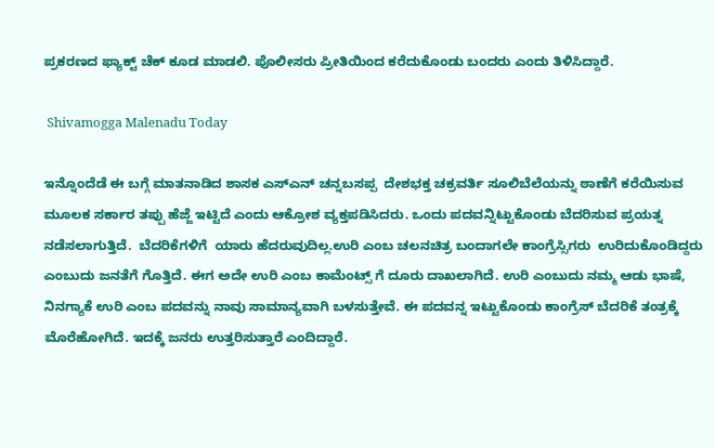ಪ್ರಕರಣದ ಫ್ಯಾಕ್ಟ್ ಚೆಕ್ ಕೂಡ ಮಾಡಲಿ. ಪೊಲೀಸರು ಪ್ರೀತಿಯಿಂದ ಕರೆದುಕೊಂಡು ಬಂದರು ಎಂದು ತಿಳಿಸಿದ್ದಾರೆ.

 Shivamogga Malenadu Today

ಇನ್ನೊಂದೆಡೆ ಈ ಬಗ್ಗೆ ಮಾತನಾಡಿದ ಶಾಸಕ ಎಸ್ಎನ್ ಚನ್ನಬಸಪ್ಪ  ದೇಶಭಕ್ತ ಚಕ್ರವರ್ತಿ ಸೂಲಿಬೆಲೆಯನ್ನು ಠಾಣೆಗೆ ಕರೆಯಿಸುವ ಮೂಲಕ ಸರ್ಕಾರ ತಪ್ಪು ಹೆಜ್ಜೆ ಇಟ್ಟಿದೆ ಎಂದು ಆಕ್ರೋಶ ವ್ಯಕ್ತಪಡಿಸಿದರು. ಒಂದು ಪದವನ್ನಿಟ್ಟುಕೊಂಡು ಬೆದರಿಸುವ ಪ್ರಯತ್ನ ನಡೆಸಲಾಗುತ್ತಿದೆ.  ಬೆದರಿಕೆಗಳಿಗೆ  ಯಾರು ಹೆದರುವುದಿಲ್ಲ.ಉರಿ ಎಂಬ ಚಲನಚಿತ್ರ ಬಂದಾಗಲೇ ಕಾಂಗ್ರೆಸ್ಸಿಗರು  ಉರಿದುಕೊಂಡಿದ್ದರು ಎಂಬುದು ಜನತೆಗೆ ಗೊತ್ತಿದೆ. ಈಗ ಅದೇ ಉರಿ ಎಂಬ ಕಾಮೆಂಟ್ಸ್ ಗೆ ದೂರು ದಾಖಲಾಗಿದೆ. ಉರಿ ಎಂಬುದು ನಮ್ಮ ಆಡು ಭಾಷೆ, ನಿನಗ್ಯಾಕೆ ಉರಿ ಎಂಬ ಪದವನ್ನು ನಾವು ಸಾಮಾನ್ಯವಾಗಿ ಬಳಸುತ್ತೇವೆ. ಈ ಪದವನ್ನ ಇಟ್ಟುಕೊಂಡು ಕಾಂಗ್ರೆಸ್ ಬೆದರಿಕೆ ತಂತ್ರಕ್ಕೆ ಮೊರೆಹೋಗಿದೆ. ಇದಕ್ಕೆ ಜನರು ಉತ್ತರಿಸುತ್ತಾರೆ ಎಂದಿದ್ದಾರೆ.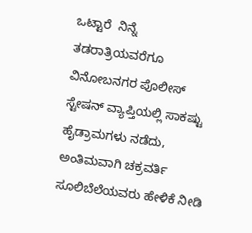ಒಟ್ಟಾರೆ  ನಿನ್ನೆ ತಡರಾತ್ರಿಯವರೆಗೂ ವಿನೋಬನಗರ ಪೊಲೀಸ್ ಸ್ಟೇಷನ್ ವ್ಯಾಪ್ತಿಯಲ್ಲಿ ಸಾಕಷ್ಟು ಹೈಡ್ರಾಮಗಳು ನಡೆದು, ಅಂತಿಮವಾಗಿ ಚಕ್ರವರ್ತಿ ಸೂಲಿಬೆಲೆಯವರು ಹೇಳಿಕೆ ನೀಡಿ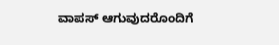ವಾಪಸ್ ಆಗುವುದರೊಂದಿಗೆ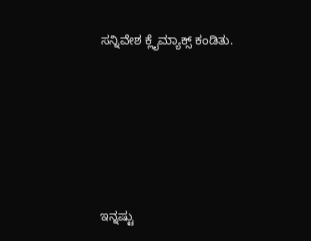ಸನ್ನಿವೇಶ ಕ್ಲೈಮ್ಯಾಕ್ಸ್ ಕಂಡಿತು.






ಇನ್ನಷ್ಟು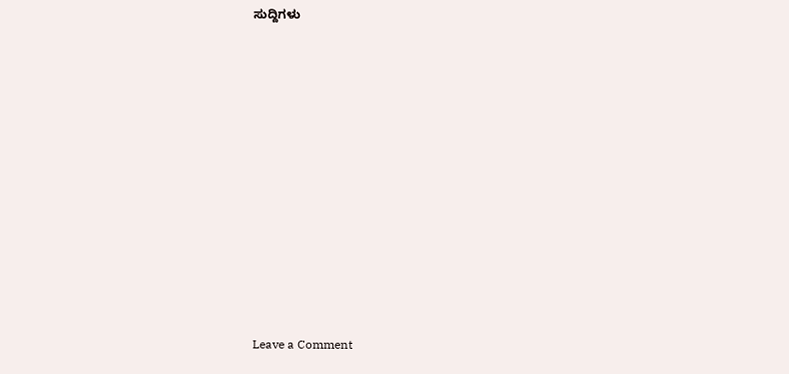ಸುದ್ದಿಗಳು














Leave a Comment